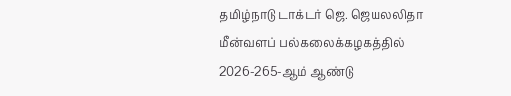தமிழ்நாடு டாக்டர் ஜெ. ஜெயலலிதா மீன்வளப் பல்கலைக்கழகத்தில் 2026-265-ஆம் ஆண்டு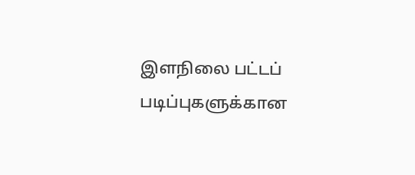இளநிலை பட்டப் படிப்புகளுக்கான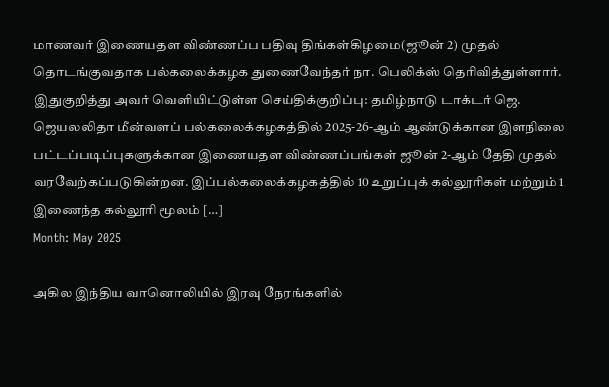மாணவர் இணையதள விண்ணப்ப பதிவு திங்கள்கிழமை(ஜூன் 2) முதல் தொடங்குவதாக பல்கலைக்கழக துணைவேந்தர் நா. பெலிக்ஸ் தெரிவித்துள்ளார். இதுகுறித்து அவர் வெளியிட்டுள்ள செய்திக்குறிப்பு: தமிழ்நாடு டாக்டர் ஜெ. ஜெயலலிதா மீன்வளப் பல்கலைக்கழகத்தில் 2025-26-ஆம் ஆண்டுக்கான இளநிலை பட்டப்படிப்புகளுக்கான இணையதள விண்ணப்பங்கள் ஜூன் 2-ஆம் தேதி முதல் வரவேற்கப்படுகின்றன. இப்பல்கலைக்கழகத்தில் 10 உறுப்புக் கல்லூரிகள் மற்றும் 1 இணைந்த கல்லூரி மூலம் […]
Month: May 2025

அகில இந்திய வானொலியில் இரவு நேரங்களில்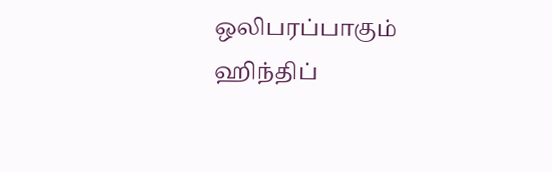ஒலிபரப்பாகும் ஹிந்திப்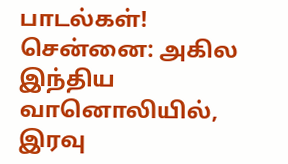பாடல்கள்!
சென்னை: அகில இந்திய வானொலியில், இரவு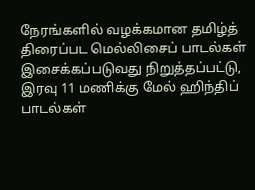நேரங்களில் வழக்கமான தமிழ்த் திரைப்பட மெல்லிசைப் பாடல்கள் இசைக்கப்படுவது நிறுத்தப்பட்டு, இரவு 11 மணிக்கு மேல் ஹிந்திப் பாடல்கள்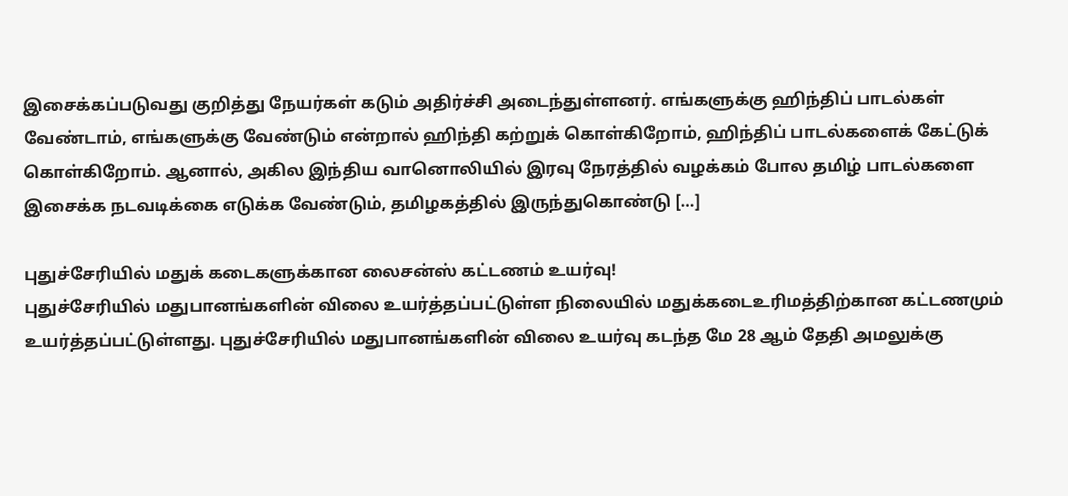இசைக்கப்படுவது குறித்து நேயர்கள் கடும் அதிர்ச்சி அடைந்துள்ளனர். எங்களுக்கு ஹிந்திப் பாடல்கள் வேண்டாம், எங்களுக்கு வேண்டும் என்றால் ஹிந்தி கற்றுக் கொள்கிறோம், ஹிந்திப் பாடல்களைக் கேட்டுக் கொள்கிறோம். ஆனால், அகில இந்திய வானொலியில் இரவு நேரத்தில் வழக்கம் போல தமிழ் பாடல்களை இசைக்க நடவடிக்கை எடுக்க வேண்டும், தமிழகத்தில் இருந்துகொண்டு […]

புதுச்சேரியில் மதுக் கடைகளுக்கான லைசன்ஸ் கட்டணம் உயர்வு!
புதுச்சேரியில் மதுபானங்களின் விலை உயர்த்தப்பட்டுள்ள நிலையில் மதுக்கடைஉரிமத்திற்கான கட்டணமும் உயர்த்தப்பட்டுள்ளது. புதுச்சேரியில் மதுபானங்களின் விலை உயர்வு கடந்த மே 28 ஆம் தேதி அமலுக்கு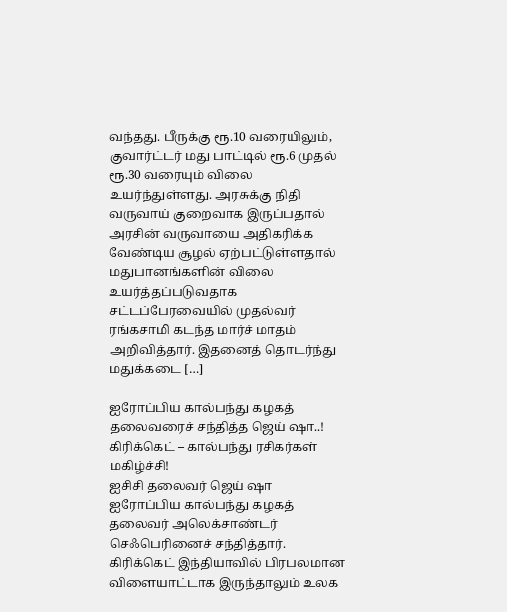வந்தது. பீருக்கு ரூ.10 வரையிலும், குவார்ட்டர் மது பாட்டில் ரூ.6 முதல் ரூ.30 வரையும் விலை உயர்ந்துள்ளது. அரசுக்கு நிதி வருவாய் குறைவாக இருப்பதால் அரசின் வருவாயை அதிகரிக்க வேண்டிய சூழல் ஏற்பட்டுள்ளதால் மதுபானங்களின் விலை உயர்த்தப்படுவதாக சட்டப்பேரவையில் முதல்வர் ரங்கசாமி கடந்த மார்ச் மாதம் அறிவித்தார். இதனைத் தொடர்ந்து மதுக்கடை […]

ஐரோப்பிய கால்பந்து கழகத் தலைவரைச் சந்தித்த ஜெய் ஷா..! கிரிக்கெட் – கால்பந்து ரசிகர்கள் மகிழ்ச்சி!
ஐசிசி தலைவர் ஜெய் ஷா ஐரோப்பிய கால்பந்து கழகத் தலைவர் அலெக்சாண்டர் செஃபெரினைச் சந்தித்தார். கிரிக்கெட் இந்தியாவில் பிரபலமான விளையாட்டாக இருந்தாலும் உலக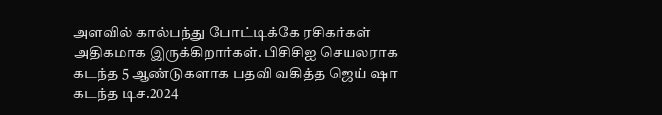அளவில் கால்பந்து போட்டிக்கே ரசிகர்கள் அதிகமாக இருக்கிறார்கள். பிசிசிஐ செயலராக கடந்த 5 ஆண்டுகளாக பதவி வகித்த ஜெய் ஷா கடந்த டிச.2024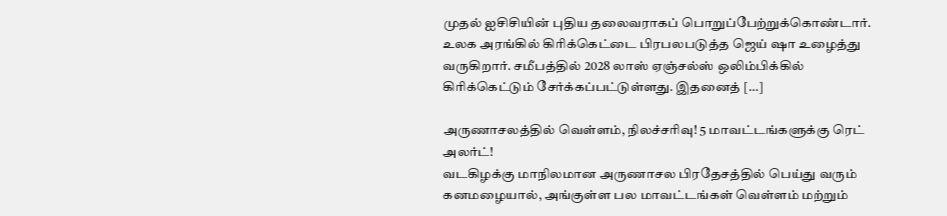முதல் ஐசிசியின் புதிய தலைவராகப் பொறுப்பேற்றுக்கொண்டார். உலக அரங்கில் கிரிக்கெட்டை பிரபலபடுத்த ஜெய் ஷா உழைத்து வருகிறார். சமீபத்தில் 2028 லாஸ் ஏஞ்சல்ஸ் ஒலிம்பிக்கில் கிரிக்கெட்டும் சேர்க்கப்பட்டுள்ளது. இதனைத் […]

அருணாசலத்தில் வெள்ளம், நிலச்சரிவு! 5 மாவட்டங்களுக்கு ரெட் அலர்ட்!
வடகிழக்கு மாநிலமான அருணாசல பிரதேசத்தில் பெய்து வரும் கனமழையால், அங்குள்ள பல மாவட்டங்கள் வெள்ளம் மற்றும்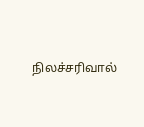நிலச்சரிவால்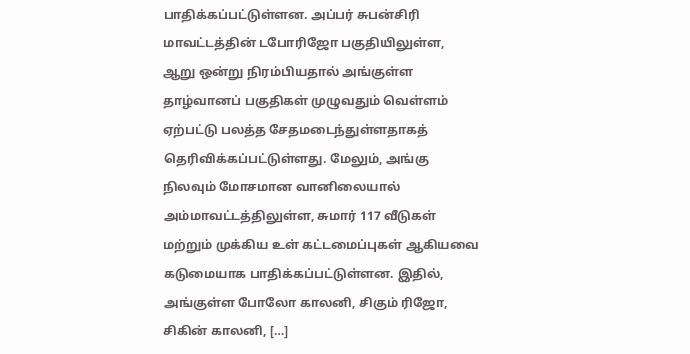பாதிக்கப்பட்டுள்ளன. அப்பர் சுபன்சிரி மாவட்டத்தின் டபோரிஜோ பகுதியிலுள்ள, ஆறு ஒன்று நிரம்பியதால் அங்குள்ள தாழ்வானப் பகுதிகள் முழுவதும் வெள்ளம் ஏற்பட்டு பலத்த சேதமடைந்துள்ளதாகத் தெரிவிக்கப்பட்டுள்ளது. மேலும், அங்கு நிலவும் மோசமான வானிலையால் அம்மாவட்டத்திலுள்ள, சுமார் 117 வீடுகள் மற்றும் முக்கிய உள் கட்டமைப்புகள் ஆகியவை கடுமையாக பாதிக்கப்பட்டுள்ளன. இதில், அங்குள்ள போலோ காலனி, சிகும் ரிஜோ, சிகின் காலனி, […]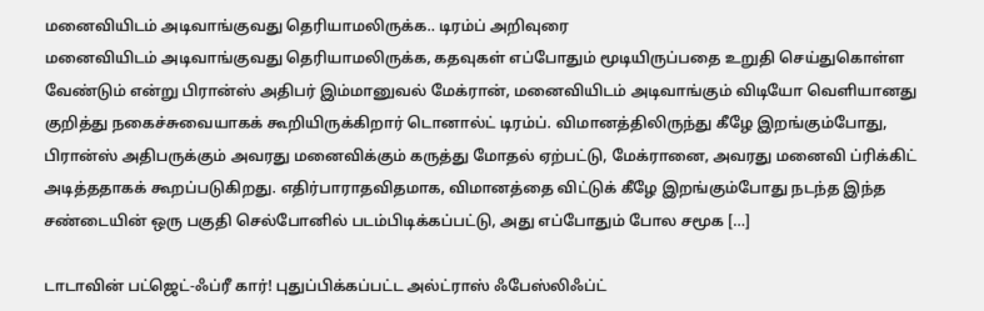மனைவியிடம் அடிவாங்குவது தெரியாமலிருக்க.. டிரம்ப் அறிவுரை
மனைவியிடம் அடிவாங்குவது தெரியாமலிருக்க, கதவுகள் எப்போதும் மூடியிருப்பதை உறுதி செய்துகொள்ள வேண்டும் என்று பிரான்ஸ் அதிபர் இம்மானுவல் மேக்ரான், மனைவியிடம் அடிவாங்கும் விடியோ வெளியானது குறித்து நகைச்சுவையாகக் கூறியிருக்கிறார் டொனால்ட் டிரம்ப். விமானத்திலிருந்து கீழே இறங்கும்போது, பிரான்ஸ் அதிபருக்கும் அவரது மனைவிக்கும் கருத்து மோதல் ஏற்பட்டு, மேக்ரானை, அவரது மனைவி ப்ரிக்கிட் அடித்ததாகக் கூறப்படுகிறது. எதிர்பாராதவிதமாக, விமானத்தை விட்டுக் கீழே இறங்கும்போது நடந்த இந்த சண்டையின் ஒரு பகுதி செல்போனில் படம்பிடிக்கப்பட்டு, அது எப்போதும் போல சமூக […]

டாடாவின் பட்ஜெட்-ஃப்ரீ கார்! புதுப்பிக்கப்பட்ட அல்ட்ராஸ் ஃபேஸ்லிஃப்ட்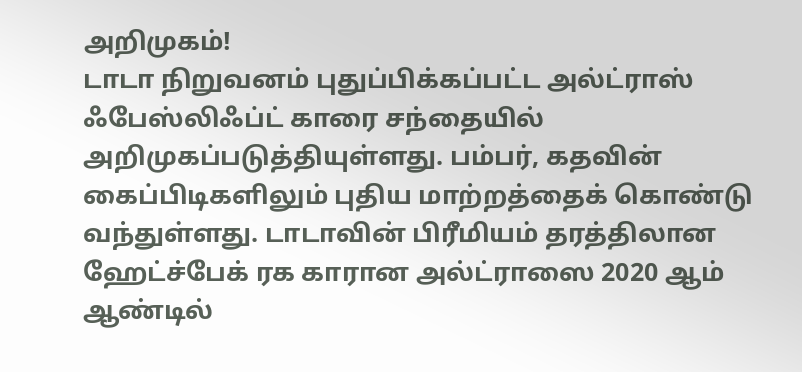அறிமுகம்!
டாடா நிறுவனம் புதுப்பிக்கப்பட்ட அல்ட்ராஸ் ஃபேஸ்லிஃப்ட் காரை சந்தையில் அறிமுகப்படுத்தியுள்ளது. பம்பர், கதவின் கைப்பிடிகளிலும் புதிய மாற்றத்தைக் கொண்டு வந்துள்ளது. டாடாவின் பிரீமியம் தரத்திலான ஹேட்ச்பேக் ரக காரான அல்ட்ராஸை 2020 ஆம் ஆண்டில்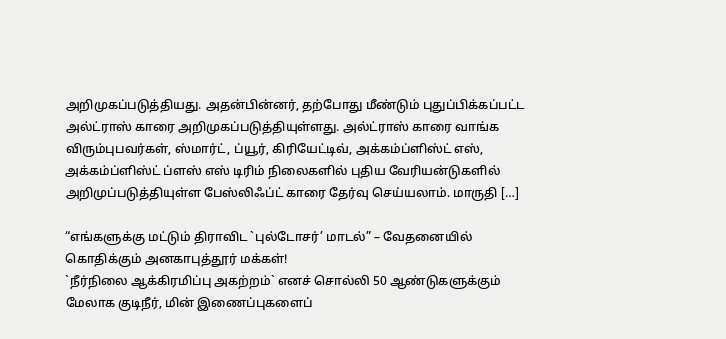அறிமுகப்படுத்தியது. அதன்பின்னர், தற்போது மீண்டும் புதுப்பிக்கப்பட்ட அல்ட்ராஸ் காரை அறிமுகப்படுத்தியுள்ளது. அல்ட்ராஸ் காரை வாங்க விரும்புபவர்கள், ஸ்மார்ட், ப்யூர், கிரியேட்டிவ், அக்கம்ப்ளிஸ்ட் எஸ், அக்கம்ப்ளிஸ்ட் ப்ளஸ் எஸ் டிரிம் நிலைகளில் புதிய வேரியன்டுகளில் அறிமுப்படுத்தியுள்ள பேஸ்லிஃப்ட் காரை தேர்வு செய்யலாம். மாருதி […]

“எங்களுக்கு மட்டும் திராவிட `புல்டோசர்’ மாடல்” – வேதனையில் கொதிக்கும் அனகாபுத்தூர் மக்கள்!
`நீர்நிலை ஆக்கிரமிப்பு அகற்றம்` எனச் சொல்லி 50 ஆண்டுகளுக்கும் மேலாக குடிநீர், மின் இணைப்புகளைப்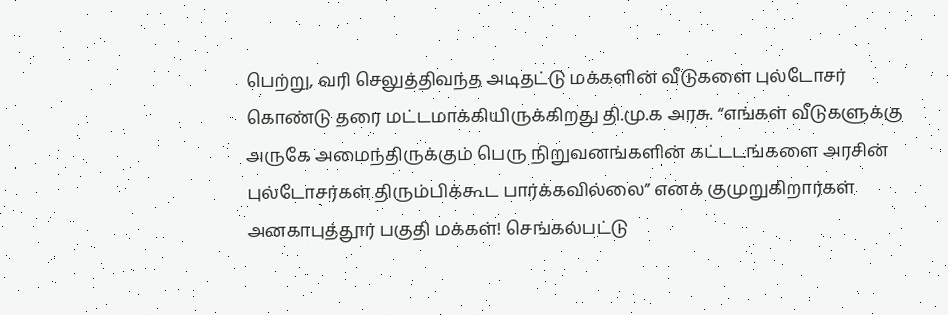பெற்று, வரி செலுத்திவந்த அடிதட்டு மக்களின் வீடுகளை புல்டோசர் கொண்டு தரை மட்டமாக்கியிருக்கிறது தி.மு.க அரசு. “எங்கள் வீடுகளுக்கு அருகே அமைந்திருக்கும் பெரு நிறுவனங்களின் கட்டடங்களை அரசின் புல்டோசர்கள் திரும்பிக்கூட பார்க்கவில்லை” எனக் குமுறுகிறார்கள் அனகாபுத்தூர் பகுதி மக்கள்! செங்கல்பட்டு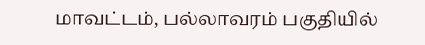மாவட்டம், பல்லாவரம் பகுதியில்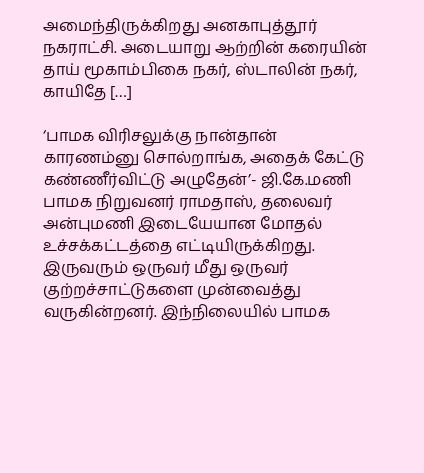அமைந்திருக்கிறது அனகாபுத்தூர் நகராட்சி. அடையாறு ஆற்றின் கரையின் தாய் மூகாம்பிகை நகர், ஸ்டாலின் நகர், காயிதே […]

‘பாமக விரிசலுக்கு நான்தான் காரணம்னு சொல்றாங்க, அதைக் கேட்டு கண்ணீர்விட்டு அழுதேன்’- ஜி.கே.மணி
பாமக நிறுவனர் ராமதாஸ், தலைவர் அன்புமணி இடையேயான மோதல் உச்சக்கட்டத்தை எட்டியிருக்கிறது. இருவரும் ஒருவர் மீது ஒருவர் குற்றச்சாட்டுகளை முன்வைத்து வருகின்றனர். இந்நிலையில் பாமக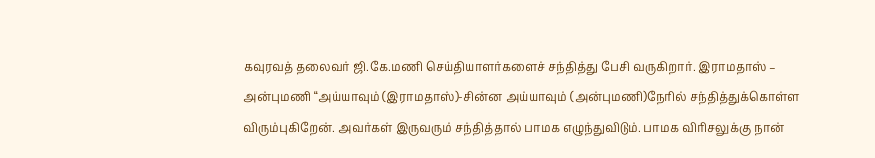கவுரவத் தலைவர் ஜி.கே.மணி செய்தியாளர்களைச் சந்தித்து பேசி வருகிறார். இராமதாஸ் – அன்புமணி “அய்யாவும் (இராமதாஸ்)-சின்ன அய்யாவும் (அன்புமணி)நேரில் சந்தித்துக்கொள்ள விரும்புகிறேன். அவர்கள் இருவரும் சந்தித்தால் பாமக எழுந்துவிடும். பாமக விரிசலுக்கு நான்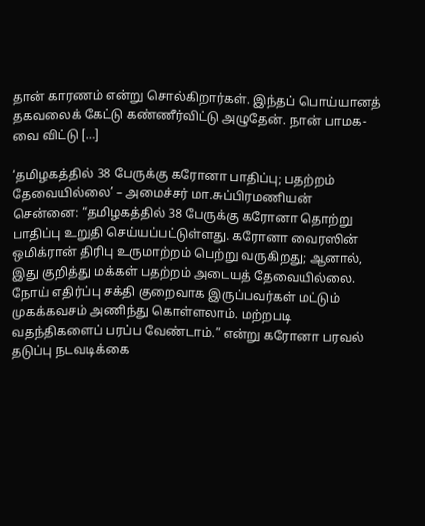தான் காரணம் என்று சொல்கிறார்கள். இந்தப் பொய்யானத் தகவலைக் கேட்டு கண்ணீர்விட்டு அழுதேன். நான் பாமக-வை விட்டு […]

‘தமிழகத்தில் 38 பேருக்கு கரோனா பாதிப்பு; பதற்றம் தேவையில்லை’ – அமைச்சர் மா.சுப்பிரமணியன்
சென்னை: “தமிழகத்தில் 38 பேருக்கு கரோனா தொற்று பாதிப்பு உறுதி செய்யப்பட்டுள்ளது. கரோனா வைரஸின் ஒமிக்ரான் திரிபு உருமாற்றம் பெற்று வருகிறது; ஆனால், இது குறித்து மக்கள் பதற்றம் அடையத் தேவையில்லை. நோய் எதிர்ப்பு சக்தி குறைவாக இருப்பவர்கள் மட்டும் முகக்கவசம் அணிந்து கொள்ளலாம். மற்றபடி வதந்திகளைப் பரப்ப வேண்டாம்.” என்று கரோனா பரவல் தடுப்பு நடவடிக்கை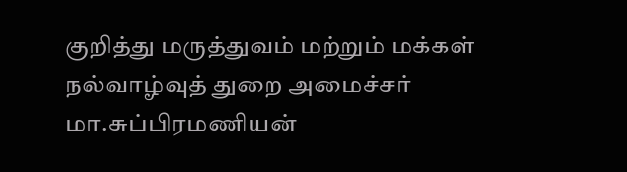குறித்து மருத்துவம் மற்றும் மக்கள் நல்வாழ்வுத் துறை அமைச்சர் மா.சுப்பிரமணியன்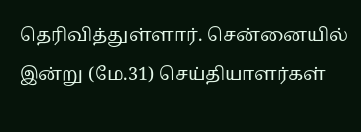தெரிவித்துள்ளார். சென்னையில் இன்று (மே.31) செய்தியாளர்கள்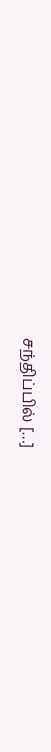சந்திப்பில் […]